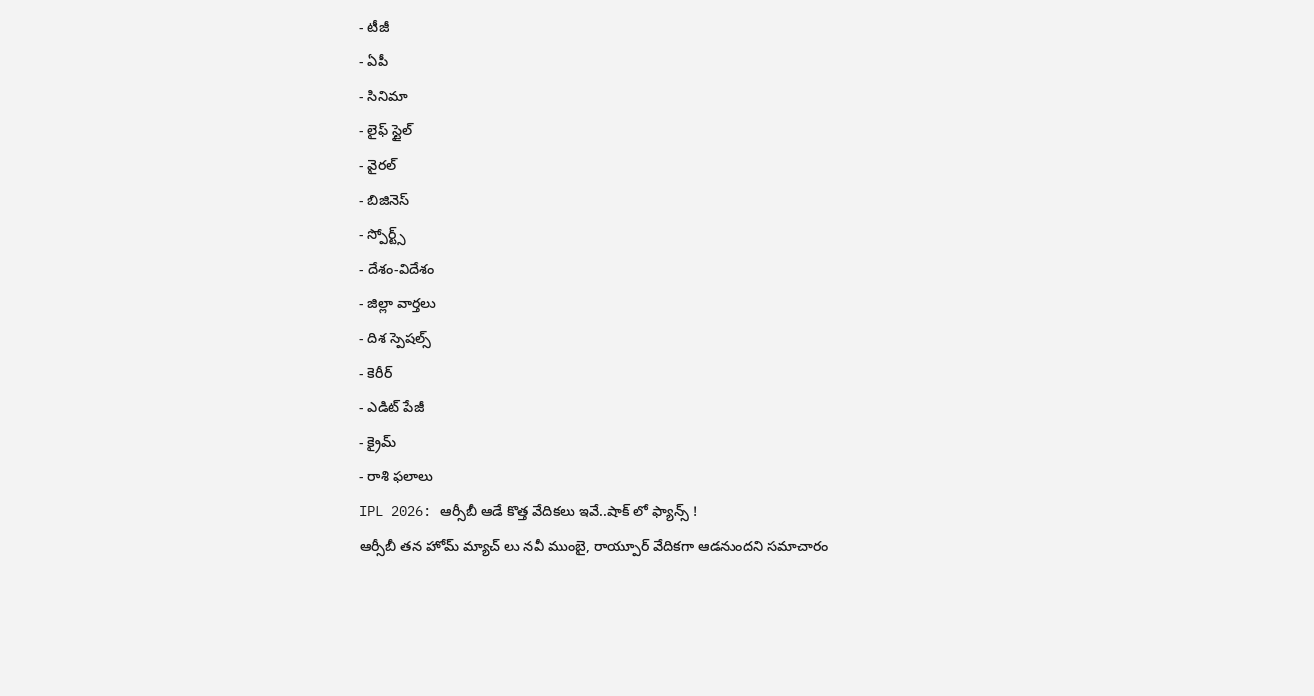- టీజీ
- ఏపీ
- సినిమా
- లైఫ్ స్టైల్
- వైరల్
- బిజినెస్
- స్పోర్ట్స్
- దేశం-విదేశం
- జిల్లా వార్తలు
- దిశ స్పెషల్స్
- కెరీర్
- ఎడిట్ పేజీ
- క్రైమ్
- రాశి ఫలాలు
IPL 2026: ఆర్సీబీ ఆడే కొత్త వేదికలు ఇవే..షాక్ లో ఫ్యాన్స్ !
ఆర్సీబీ తన హోమ్ మ్యాచ్ లు నవీ ముంబై, రాయ్పూర్ వేదికగా ఆడనుందని సమాచారం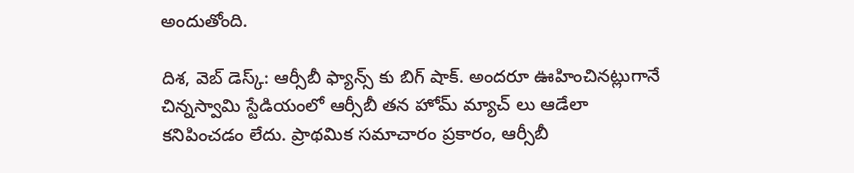అందుతోంది.

దిశ, వెబ్ డెస్క్: ఆర్సీబీ ఫ్యాన్స్ కు బిగ్ షాక్. అందరూ ఊహించినట్లుగానే చిన్నస్వామి స్టేడియంలో ఆర్సీబీ తన హోమ్ మ్యాచ్ లు ఆడేలా కనిపించడం లేదు. ప్రాథమిక సమాచారం ప్రకారం, ఆర్సీబీ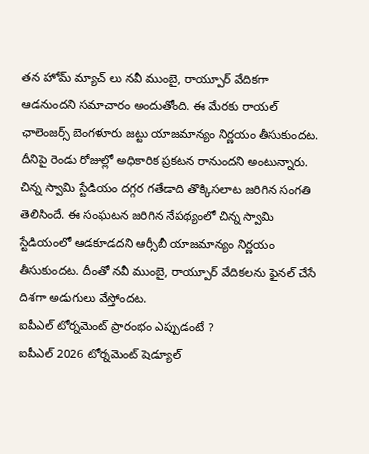తన హోమ్ మ్యాచ్ లు నవీ ముంబై, రాయ్పూర్ వేదికగా ఆడనుందని సమాచారం అందుతోంది. ఈ మేరకు రాయల్ ఛాలెంజర్స్ బెంగళూరు జట్టు యాజమాన్యం నిర్ణయం తీసుకుందట. దీనిపై రెండు రోజుల్లో అధికారిక ప్రకటన రానుందని అంటున్నారు. చిన్న స్వామి స్టేడియం దగ్గర గతేడాది తొక్కిసలాట జరిగిన సంగతి తెలిసిందే. ఈ సంఘటన జరిగిన నేపథ్యంలో చిన్న స్వామి స్టేడియంలో ఆడకూడదని ఆర్సీబీ యాజమాన్యం నిర్ణయం తీసుకుందట. దీంతో నవీ ముంబై, రాయ్పూర్ వేదికలను ఫైనల్ చేసే దిశగా అడుగులు వేస్తోందట.
ఐపీఎల్ టోర్నమెంట్ ప్రారంభం ఎప్పుడంటే ?
ఐపీఎల్ 2026 టోర్నమెంట్ షెడ్యూల్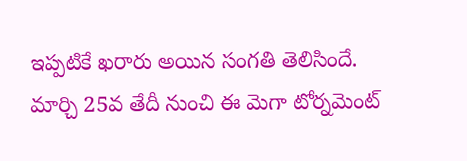ఇప్పటికే ఖరారు అయిన సంగతి తెలిసిందే. మార్చి 25వ తేదీ నుంచి ఈ మెగా టోర్నమెంట్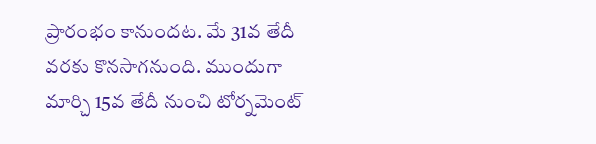ప్రారంభం కానుందట. మే 31వ తేదీ వరకు కొనసాగనుంది. ముందుగా మార్చి 15వ తేదీ నుంచి టోర్నమెంట్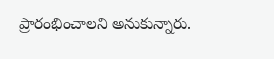ప్రారంభించాలని అనుకున్నారు.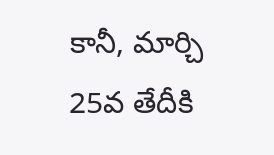కానీ, మార్చి 25వ తేదీకి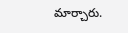మార్చారు.